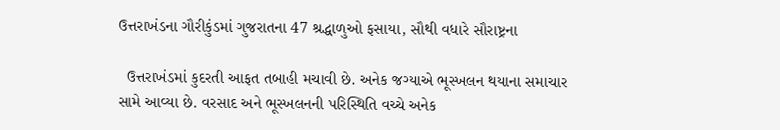ઉત્તરાખંડના ગૌરીકુંડમાં ગુજરાતના 47 શ્રદ્ધાળુઓ ફસાયા, સૌથી વધારે સૌરાષ્ટ્રના

  ઉત્તરાખંડમાં કુદરતી આફત તબાહી મચાવી છે. અનેક જગ્યાએ ભૂસ્ખલન થયાના સમાચાર સામે આવ્યા છે. વરસાદ અને ભૂસ્ખલનની પરિસ્થિતિ વચ્ચે અનેક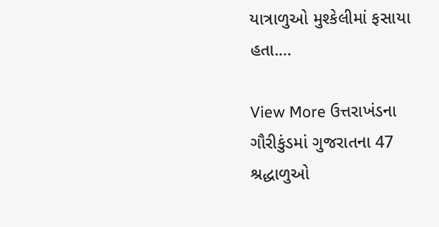યાત્રાળુઓ મુશ્કેલીમાં ફસાયા હતા.…

View More ઉત્તરાખંડના ગૌરીકુંડમાં ગુજરાતના 47 શ્રદ્ધાળુઓ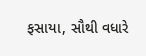ફસાયા, સૌથી વધારે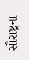સૌરાષ્ટ્રના